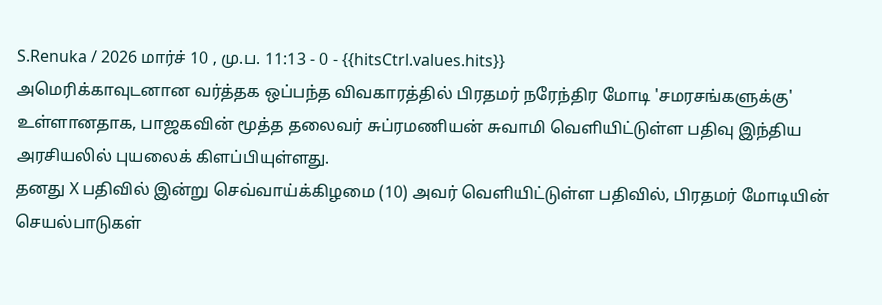S.Renuka / 2026 மார்ச் 10 , மு.ப. 11:13 - 0 - {{hitsCtrl.values.hits}}
அமெரிக்காவுடனான வர்த்தக ஒப்பந்த விவகாரத்தில் பிரதமர் நரேந்திர மோடி 'சமரசங்களுக்கு' உள்ளானதாக, பாஜகவின் மூத்த தலைவர் சுப்ரமணியன் சுவாமி வெளியிட்டுள்ள பதிவு இந்திய அரசியலில் புயலைக் கிளப்பியுள்ளது.
தனது X பதிவில் இன்று செவ்வாய்க்கிழமை (10) அவர் வெளியிட்டுள்ள பதிவில், பிரதமர் மோடியின் செயல்பாடுகள்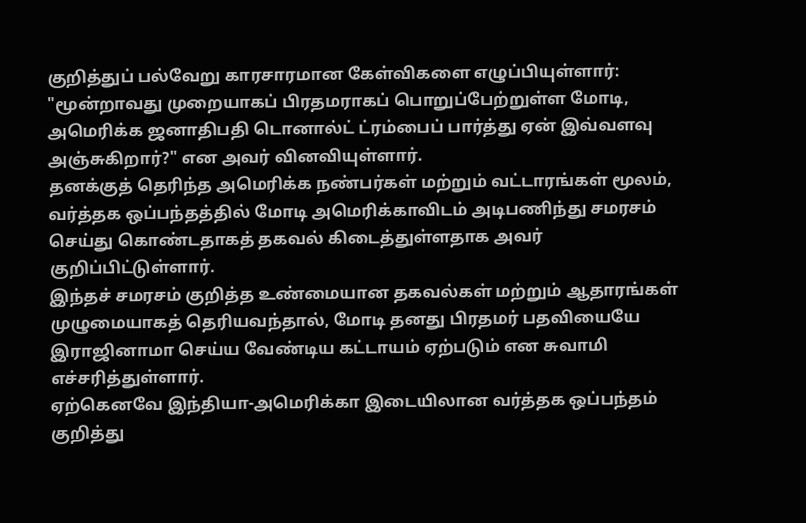குறித்துப் பல்வேறு காரசாரமான கேள்விகளை எழுப்பியுள்ளார்:
"மூன்றாவது முறையாகப் பிரதமராகப் பொறுப்பேற்றுள்ள மோடி, அமெரிக்க ஜனாதிபதி டொனால்ட் ட்ரம்பைப் பார்த்து ஏன் இவ்வளவு அஞ்சுகிறார்?" என அவர் வினவியுள்ளார்.
தனக்குத் தெரிந்த அமெரிக்க நண்பர்கள் மற்றும் வட்டாரங்கள் மூலம், வர்த்தக ஒப்பந்தத்தில் மோடி அமெரிக்காவிடம் அடிபணிந்து சமரசம் செய்து கொண்டதாகத் தகவல் கிடைத்துள்ளதாக அவர் குறிப்பிட்டுள்ளார்.
இந்தச் சமரசம் குறித்த உண்மையான தகவல்கள் மற்றும் ஆதாரங்கள் முழுமையாகத் தெரியவந்தால், மோடி தனது பிரதமர் பதவியையே இராஜினாமா செய்ய வேண்டிய கட்டாயம் ஏற்படும் என சுவாமி எச்சரித்துள்ளார்.
ஏற்கெனவே இந்தியா-அமெரிக்கா இடையிலான வர்த்தக ஒப்பந்தம் குறித்து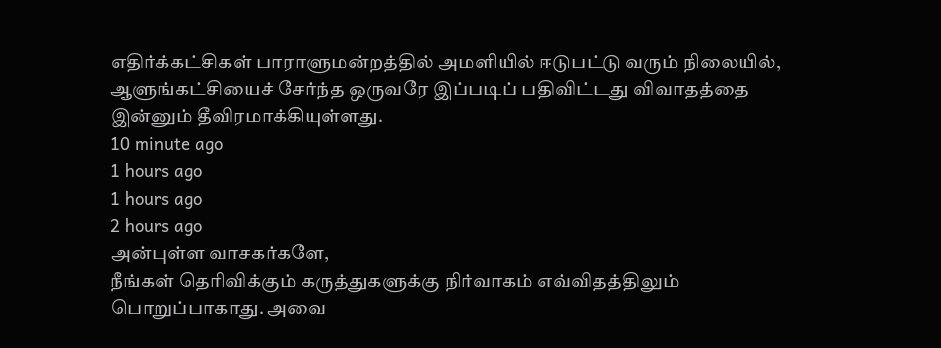எதிர்க்கட்சிகள் பாராளுமன்றத்தில் அமளியில் ஈடுபட்டு வரும் நிலையில், ஆளுங்கட்சியைச் சேர்ந்த ஒருவரே இப்படிப் பதிவிட்டது விவாதத்தை இன்னும் தீவிரமாக்கியுள்ளது.
10 minute ago
1 hours ago
1 hours ago
2 hours ago
அன்புள்ள வாசகர்களே,
நீங்கள் தெரிவிக்கும் கருத்துகளுக்கு நிர்வாகம் எவ்விதத்திலும் பொறுப்பாகாது. அவை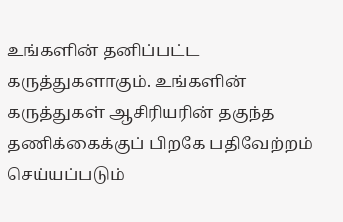உங்களின் தனிப்பட்ட கருத்துகளாகும். உங்களின் கருத்துகள் ஆசிரியரின் தகுந்த தணிக்கைக்குப் பிறகே பதிவேற்றம் செய்யப்படும்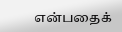என்பதைக்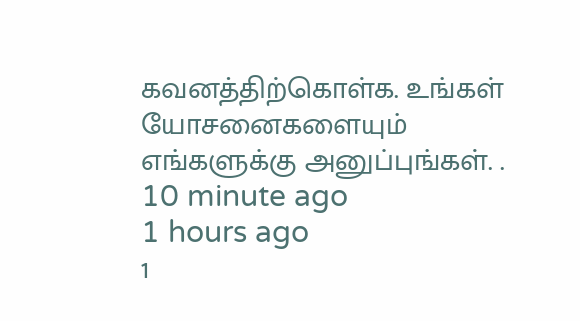கவனத்திற்கொள்க. உங்கள் யோசனைகளையும் எங்களுக்கு அனுப்புங்கள். .
10 minute ago
1 hours ago
1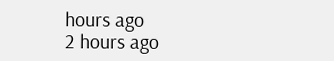hours ago
2 hours ago